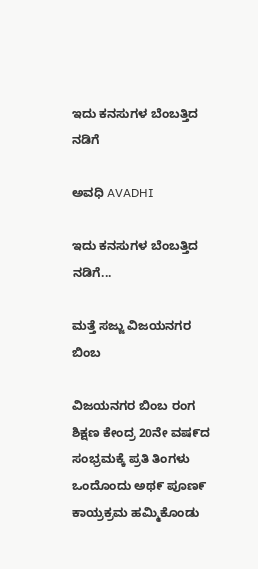ಇದು ಕನಸುಗಳ ಬೆಂಬತ್ತಿದ ನಡಿಗೆ‍

ಅವಧಿ AVADHI

ಇದು ಕನಸುಗಳ ಬೆಂಬತ್ತಿದ ನಡಿಗೆ...

ಮತ್ತೆ ಸಜ್ಜು ವಿಜಯನಗರ ಬಿಂಬ

ವಿಜಯನಗರ ಬಿಂಬ ರಂಗ ಶಿಕ್ಷಣ ಕೇಂದ್ರ 20ನೇ ವಷ೯ದ ಸಂಭ್ರಮಕ್ಕೆ ಪ್ರತಿ ತಿಂಗಳು ಒಂದೊಂದು ಅಥ೯ ಪೂಣ೯ ಕಾಯ್ರಕ್ರಮ ಹಮ್ಮಿಕೊಂಡು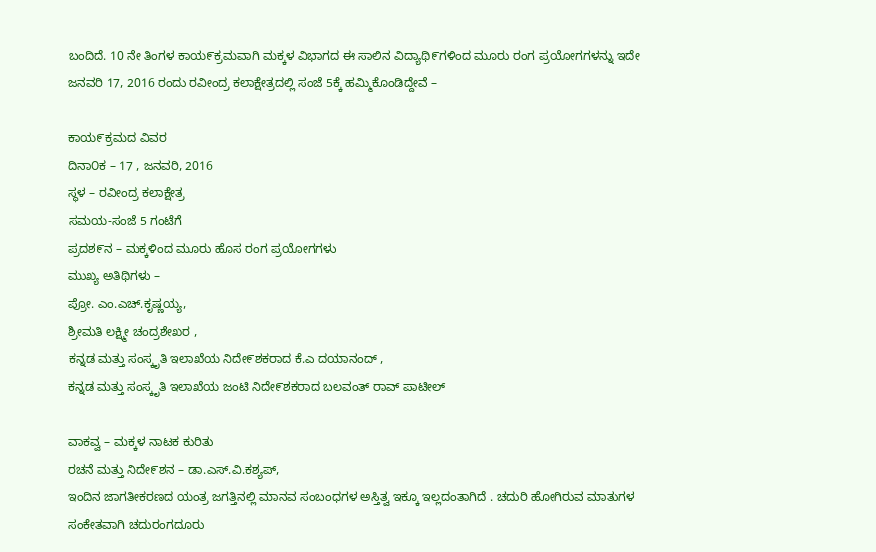ಬಂದಿದೆ. 10 ನೇ ತಿಂಗಳ ಕಾಯ೯ಕ್ರಮವಾಗಿ ಮಕ್ಕಳ ವಿಭಾಗದ ಈ ಸಾಲಿನ ವಿದ್ಯಾಥಿ೯ಗಳಿಂದ ಮೂರು ರಂಗ ಪ್ರಯೋಗಗಳನ್ನು ಇದೇ ಜನವರಿ 17, 2016 ರಂದು ರವೀಂದ್ರ ಕಲಾಕ್ಷೇತ್ರದಲ್ಲಿ ಸಂಜೆ 5ಕ್ಕೆ ಹಮ್ಮಿಕೊಂಡಿದ್ದೇವೆ –

ಕಾಯ೯ಕ್ರಮದ ವಿವರ
ದಿನಾ೦ಕ – 17 , ಜನವರಿ, 2016
ಸ್ಥಳ – ರವೀಂದ್ರ ಕಲಾಕ್ಷೇತ್ರ
ಸಮಯ-ಸಂಜೆ 5 ಗಂಟೆಗೆ
ಪ್ರದಶ೯ನ – ಮಕ್ಕಳಿಂದ ಮೂರು ಹೊಸ ರಂಗ ಪ್ರಯೋಗಗಳು
ಮುಖ್ಯ ಅತಿಥಿಗಳು –
ಪ್ರೋ. ಎಂ.ಎಚ್.ಕೃಷ್ಣಯ್ಯ,
ಶ್ರೀಮತಿ ಲಕ್ಷ್ಮೀ ಚಂದ್ರಶೇಖರ ,
ಕನ್ನಡ ಮತ್ತು ಸಂಸ್ಕೃತಿ ಇಲಾಖೆಯ ನಿದೇ೯ಶಕರಾದ ಕೆ.ಎ ದಯಾನಂದ್ ,
ಕನ್ನಡ ಮತ್ತು ಸಂಸ್ಕೃತಿ ಇಲಾಖೆಯ ಜಂಟಿ ನಿದೇ೯ಶಕರಾದ ಬಲವಂತ್ ರಾವ್ ಪಾಟೀಲ್

ವಾಕವ್ವ – ಮಕ್ಕಳ ನಾಟಕ ಕುರಿತು
ರಚನೆ ಮತ್ತು ನಿದೇ೯ಶನ – ಡಾ.ಎಸ್.ವಿ.ಕಶ್ಯಪ್,
ಇಂದಿನ ಜಾಗತೀಕರಣದ ಯಂತ್ರ ಜಗತ್ತಿನಲ್ಲಿ ಮಾನವ ಸಂಬಂಧಗಳ ಅಸ್ತಿತ್ವ ಇಕ್ಕೂ ಇಲ್ಲದಂತಾಗಿದೆ . ಚದುರಿ ಹೋಗಿರುವ ಮಾತುಗಳ ಸಂಕೇತವಾಗಿ ಚದುರಂಗದೂರು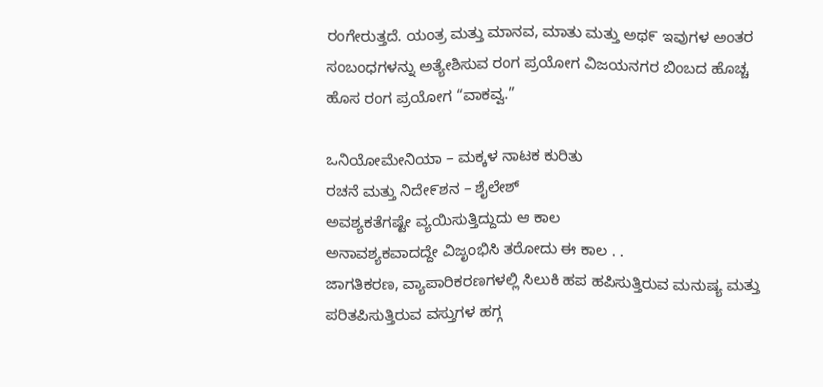ರಂಗೇರುತ್ತದೆ. ಯಂತ್ರ ಮತ್ತು ಮಾನವ, ಮಾತು ಮತ್ತು ಅಥ೯ ಇವುಗಳ ಅಂತರ ಸಂಬಂಧಗಳನ್ನು ಅತ್ಯೇಶಿಸುವ ರಂಗ ಪ್ರಯೋಗ ವಿಜಯನಗರ ಬಿಂಬದ ಹೊಚ್ಚ ಹೊಸ ರಂಗ ಪ್ರಯೋಗ “ವಾಕವ್ವ.”

ಒನಿಯೋಮೇನಿಯಾ – ಮಕ್ಕಳ ನಾಟಕ ಕುರಿತು
ರಚನೆ ಮತ್ತು ನಿದೇ೯ಶನ – ಶೈಲೇಶ್
ಅವಶ್ಯಕತೆಗಷ್ಟೇ ವ್ಯಯಿಸುತ್ತಿದ್ದುದು ಆ ಕಾಲ
ಅನಾವಶ್ಯಕವಾದದ್ದೇ ವಿಜೃಂಭಿಸಿ ತರೋದು ಈ ಕಾಲ . .
ಜಾಗತಿಕರಣ, ವ್ಯಾಪಾರಿಕರಣಗಳಲ್ಲಿ ಸಿಲುಕಿ ಹಪ ಹಪಿಸುತ್ತಿರುವ ಮನುಷ್ಯ ಮತ್ತು ಪರಿತಪಿಸುತ್ತಿರುವ ವಸ್ತುಗಳ ಹಗ್ಗ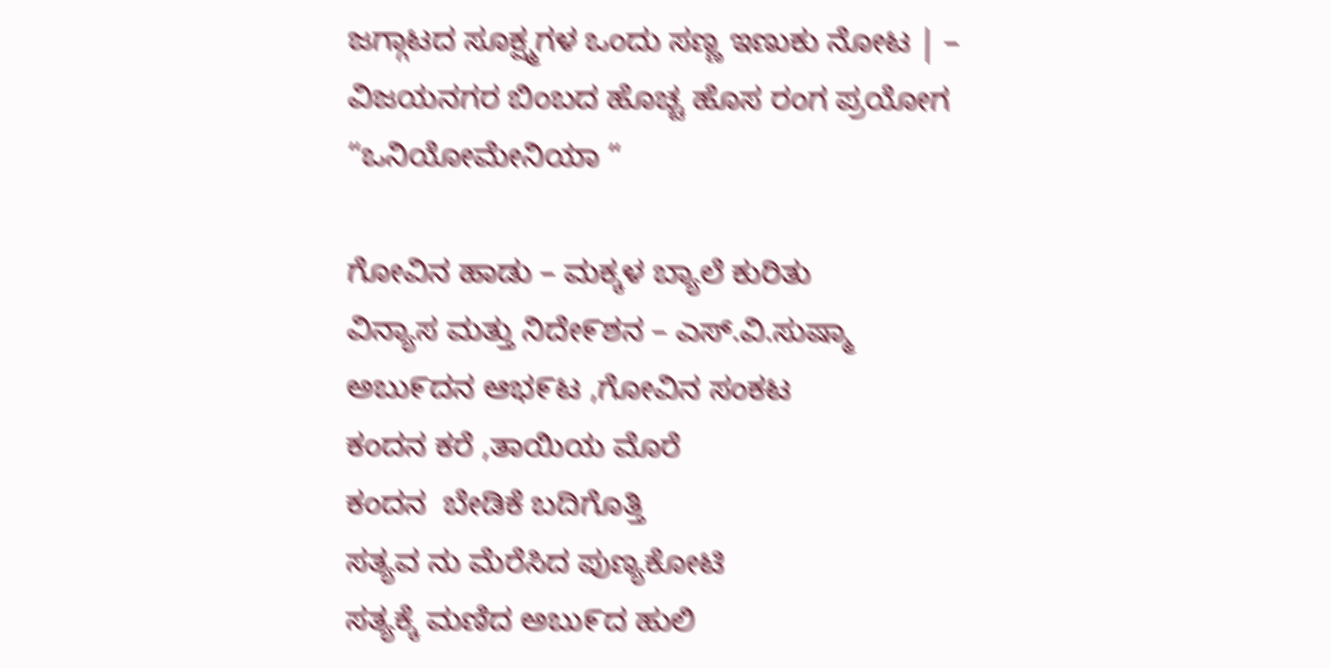ಜಗ್ಗಾಟದ ಸೂಕ್ಷ್ಮಗಳ ಒಂದು ಸಣ್ಣ ಇಣುಕು ನೋಟ | – ವಿಜಯನಗರ ಬಿಂಬದ ಹೊಚ್ಚ ಹೊಸ ರಂಗ ಪ್ರಯೋಗ “ಒನಿಯೋಮೇನಿಯಾ “

ಗೋವಿನ ಹಾಡು – ಮಕ್ಕಳ ಬ್ಯಾಲೆ ಕುರಿತು
ವಿನ್ಯಾಸ ಮತ್ತು ನಿದೇ೯ಶನ – ಎಸ್.ವಿ.ಸುಷ್ಮಾ
ಅಬು೯ದನ ಆಭ೯ಟ ,ಗೋವಿನ ಸಂಕಟ
ಕಂದನ ಕರೆ ,ತಾಯಿಯ ಮೊರೆ
ಕಂದನ  ಬೇಡಿಕೆ ಬದಿಗೊತ್ತಿ
ಸತ್ಯವ ನು ಮೆರೆಸಿದ ಪುಣ್ಯಕೋಟಿ
ಸತ್ಯಕ್ಕೆ ಮಣಿದ ಅಬು೯ದ ಹುಲಿ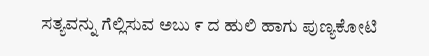ಸತ್ಯವನ್ನು ಗೆಲ್ಲಿಸುವ ಅಬು ೯ ದ ಹುಲಿ ಹಾಗು ಪುಣ್ಯಕೋಟಿ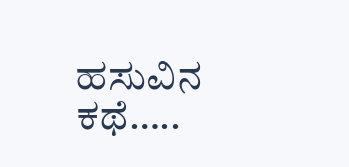ಹಸುವಿನ ಕಥೆ…..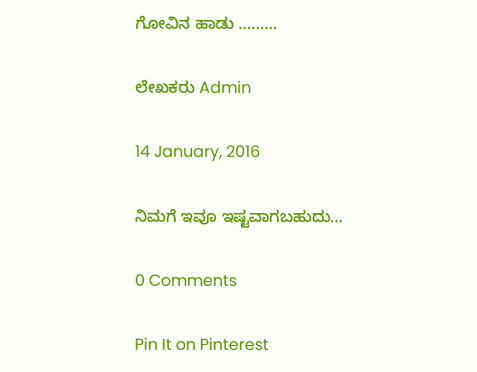ಗೋವಿನ ಹಾಡು ………

ಲೇಖಕರು Admin

14 January, 2016

ನಿಮಗೆ ಇವೂ ಇಷ್ಟವಾಗಬಹುದು…

0 Comments

Pin It on Pinterest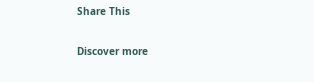Share This

Discover more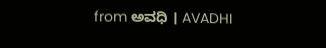from ಅವಧಿ । AVADHI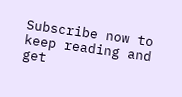Subscribe now to keep reading and get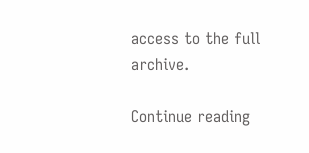access to the full archive.

Continue reading